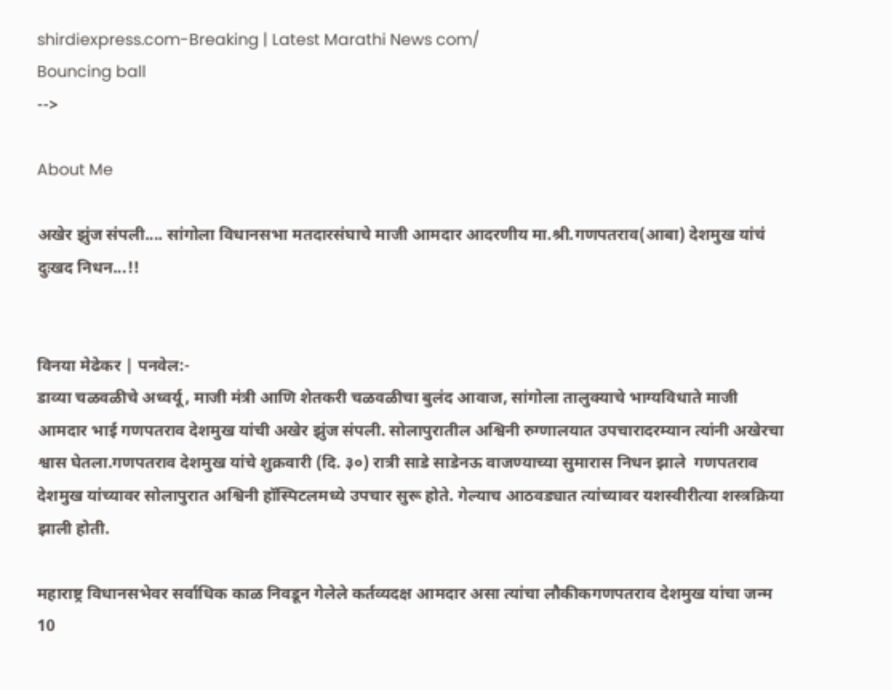shirdiexpress.com-Breaking | Latest Marathi News com/
Bouncing ball
-->

About Me

अखेर झुंज संपली.... सांगोला विधानसभा मतदारसंघाचे माजी आमदार आदरणीय मा.श्री.गणपतराव(आबा) देशमुख यांचं दुःखद निधन...!!


विनया मेढेकर | पनवेल:-
डाव्या चळवळीचे अध्वर्यू, माजी मंत्री आणि शेतकरी चळवळीचा बुलंद आवाज, सांगोला तालुक्याचे भाग्यविधाते माजी आमदार भाई गणपतराव देशमुख यांची अखेर झुंज संपली. सोलापुरातील अश्विनी रुग्णालयात उपचारादरम्यान त्यांनी अखेरचा श्वास घेतला.गणपतराव देशमुख यांचे शुक्रवारी (दि. ३०) रात्री साडे साडेनऊ वाजण्याच्या सुमारास निधन झाले  गणपतराव देशमुख यांच्यावर सोलापुरात अश्विनी हॉस्पिटलमध्ये उपचार सुरू होते. गेल्याच आठवड्यात त्यांच्यावर यशस्वीरीत्या शस्त्रक्रिया झाली होती.

महाराष्ट्र विधानसभेवर सर्वाधिक काळ निवडून गेलेले कर्तव्यदक्ष आमदार असा त्यांचा लौकीकगणपतराव देशमुख यांचा जन्म 10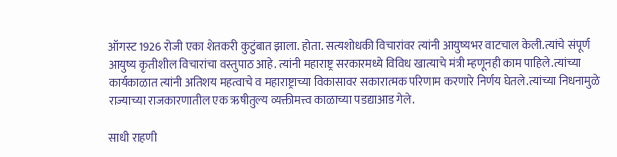ऑगस्ट 1926 रोजी एका शेतकरी कुटुंबात झाला. होता. सत्यशोधकी विचारांवर त्यांनी आयुष्यभर वाटचाल केली.त्यांचे संपूर्ण आयुष्य कृतीशील विचारांचा वस्तुपाठ आहे. त्यांनी महाराष्ट्र सरकारमध्ये विविध खात्याचे मंत्री म्हणूनही काम पाहिले.त्यांच्या कार्यकाळात त्यांनी अतिशय महत्वाचे व महाराष्ट्राच्या विकासावर सकारात्मक परिणाम करणारे निर्णय घेतले.त्यांच्या निधनामुळे राज्याच्या राजकारणातील एक ऋषीतुल्य व्यक्तीमत्त्व काळाच्या पडद्याआड गेले.

साधी राहणी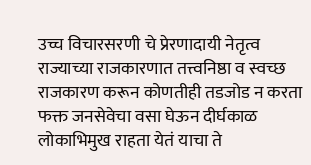उच्च विचारसरणी चे प्रेरणादायी नेतृत्व राज्याच्या राजकारणात तत्त्वनिष्ठा व स्वच्छ राजकारण करून कोणतीही तडजोड न करता फक्त जनसेवेचा वसा घेऊन ‌दीर्घकाळ लोकाभिमुख राहता येतं याचा ते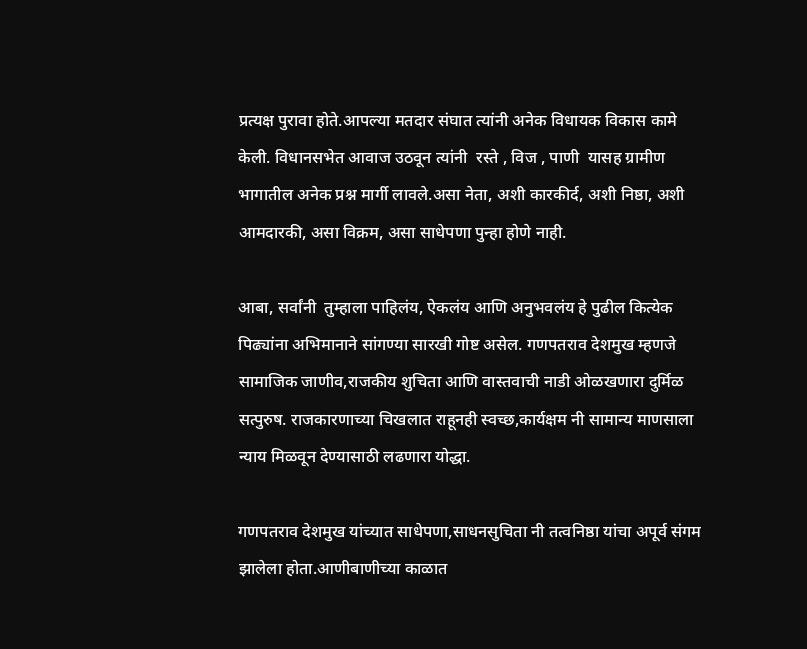प्रत्यक्ष पुरावा होते.आपल्या मतदार संघात त्यांनी अनेक विधायक विकास कामे केली. विधानसभेत आवाज उठवून त्यांनी  रस्ते , विज , पाणी  यासह ग्रामीण भागातील अनेक प्रश्न मार्गी लावले.असा नेता, अशी कारकीर्द, अशी निष्ठा, अशी आमदारकी, असा विक्रम, असा साधेपणा पुन्हा होणे नाही.

आबा, सर्वांनी  तुम्हाला पाहिलंय, ऐकलंय आणि अनुभवलंय हे पुढील कित्येक पिढ्यांना अभिमानाने सांगण्या सारखी गोष्ट असेल. गणपतराव देशमुख म्हणजे सामाजिक जाणीव,राजकीय शुचिता आणि वास्तवाची नाडी ओळखणारा दुर्मिळ सत्पुरुष. राजकारणाच्या चिखलात राहूनही स्वच्छ,कार्यक्षम नी सामान्य माणसाला न्याय मिळवून देण्यासाठी लढणारा योद्धा.

गणपतराव देशमुख यांच्यात साधेपणा,साधनसुचिता नी तत्वनिष्ठा यांचा अपूर्व संगम झालेला होता.आणीबाणीच्या काळात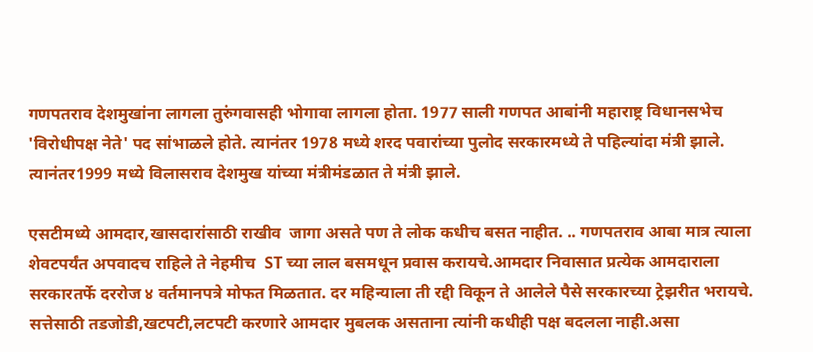गणपतराव देशमुखांना लागला तुरुंगवासही भोगावा लागला होता. 1977 साली गणपत आबांनी महाराष्ट्र विधानसभेच 'विरोधीपक्ष नेते' पद सांभाळले होते. त्यानंतर 1978 मध्ये शरद पवारांच्या पुलोद सरकारमध्ये ते पहिल्यांदा मंत्री झाले. त्यानंतर1999 मध्ये विलासराव देशमुख यांच्या मंत्रीमंडळात ते मंत्री झाले.

एसटीमध्ये आमदार,खासदारांसाठी राखीव  जागा असते पण ते लोक कधीच बसत नाहीत. .. गणपतराव आबा मात्र त्याला शेवटपर्यंत अपवादच राहिले ते नेहमीच  ST च्या लाल बसमधून प्रवास करायचे.आमदार निवासात प्रत्येक आमदाराला सरकारतर्फे दररोज ४ वर्तमानपत्रे मोफत मिळतात. दर महिन्याला ती रद्दी विकून ते आलेले पैसे सरकारच्या ट्रेझरीत भरायचे. सत्तेसाठी तडजोडी,खटपटी,लटपटी करणारे आमदार मुबलक असताना त्यांनी कधीही पक्ष बदलला नाही.असा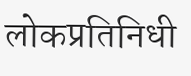लोकप्रतिनिधी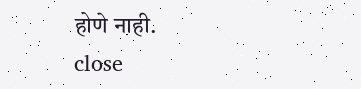होणे नाही.
close